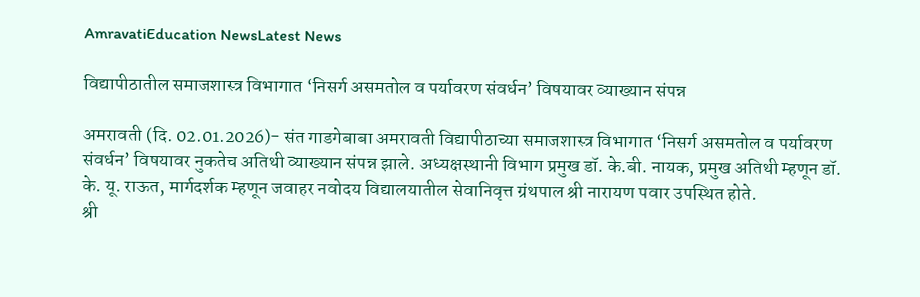AmravatiEducation NewsLatest News

विद्यापीठातील समाजशास्त्र विभागात ‘निसर्ग असमतोल व पर्यावरण संवर्धन’ विषयावर व्याख्यान संपन्न

अमरावती (दि. 02.01.2026)- संत गाडगेबाबा अमरावती विद्यापीठाच्या समाजशास्त्र विभागात ‘निसर्ग असमतोल व पर्यावरण संवर्धन’ विषयावर नुकतेच अतिथी व्याख्यान संपन्न झाले. अध्यक्षस्थानी विभाग प्रमुख डॉ. के.बी. नायक, प्रमुख अतिथी म्हणून डॉ. के. यू. राऊत, मार्गदर्शक म्हणून जवाहर नवोदय विद्यालयातील सेवानिवृत्त ग्रंथपाल श्री नारायण पवार उपस्थित होते.
श्री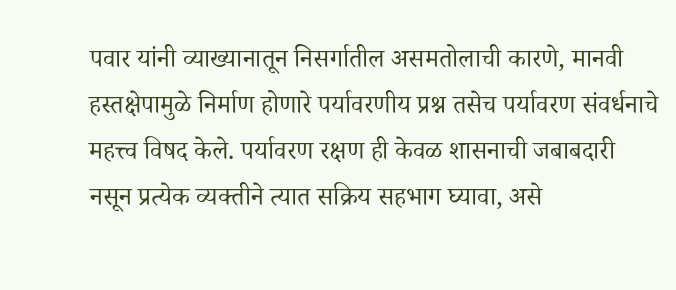पवार यांनी व्याख्यानातून निसर्गातील असमतोलाची कारणे, मानवी हस्तक्षेपामुळे निर्माण होणारे पर्यावरणीय प्रश्न तसेच पर्यावरण संवर्धनाचे महत्त्व विषद केले. पर्यावरण रक्षण ही केवळ शासनाची जबाबदारी नसून प्रत्येक व्यक्तीने त्यात सक्रिय सहभाग घ्यावा, असे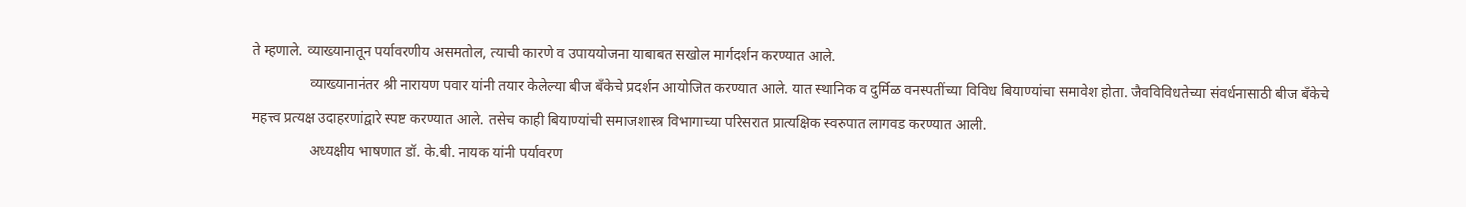ते म्हणाले. व्याख्यानातून पर्यावरणीय असमतोल, त्याची कारणे व उपाययोजना याबाबत सखोल मार्गदर्शन करण्यात आले.
                व्याख्यानानंतर श्री नारायण पवार यांनी तयार केलेल्या बीज बँकेचे प्रदर्शन आयोजित करण्यात आले. यात स्थानिक व दुर्मिळ वनस्पतींच्या विविध बियाण्यांचा समावेश होता. जैवविविधतेच्या संवर्धनासाठी बीज बँकेचे महत्त्व प्रत्यक्ष उदाहरणांद्वारे स्पष्ट करण्यात आले. तसेच काही बियाण्यांची समाजशास्त्र विभागाच्या परिसरात प्रात्यक्षिक स्वरुपात लागवड करण्यात आली.
                अध्यक्षीय भाषणात डॉ. के.बी. नायक यांनी पर्यावरण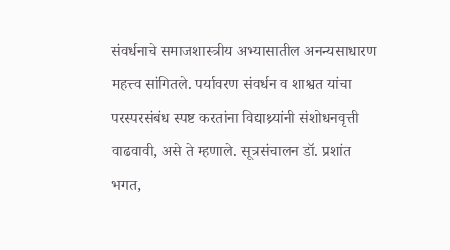संवर्धनाचे समाजशास्त्रीय अभ्यासातील अनन्यसाधारण महत्त्व सांगितले. पर्यावरण संवर्धन व शाश्वत यांचा परस्परसंबंध स्पष्ट करतांना विद्याथ्र्यांनी संशोधनवृत्ती वाढवावी, असे ते म्हणाले. सूत्रसंचालन डॉ. प्रशांत भगत,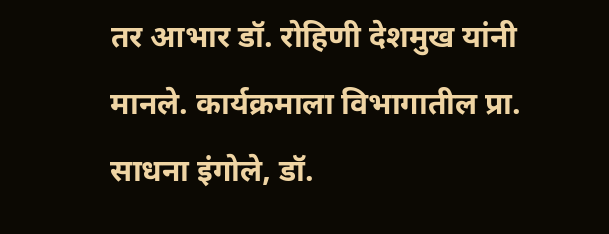तर आभार डॉ. रोहिणी देशमुख यांनी मानले. कार्यक्रमाला विभागातील प्रा. साधना इंगोले, डॉ.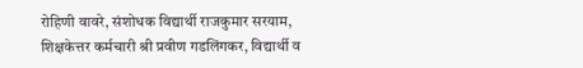रोहिणी वावरे, संशोधक विद्यार्थी राजकुमार सरयाम, शिक्षकेत्तर कर्मचारी श्री प्रवीण गडलिंगकर, विद्यार्थी व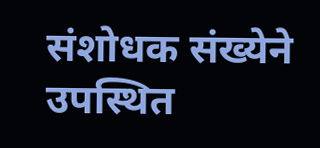संशोधक संख्येने उपस्थित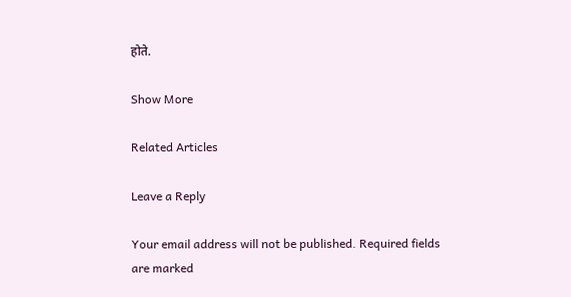होते.

Show More

Related Articles

Leave a Reply

Your email address will not be published. Required fields are marked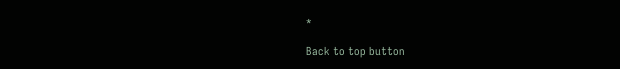*

Back to top button